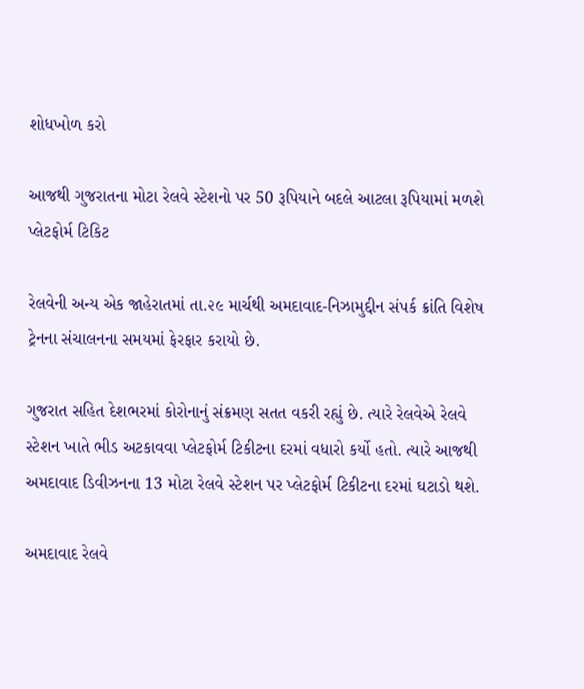શોધખોળ કરો

આજથી ગુજરાતના મોટા રેલવે સ્ટેશનો પર 50 રૂપિયાને બદલે આટલા રૂપિયામાં મળશે પ્લેટફોર્મ ટિકિટ

રેલવેની અન્ય એક જાહેરાતમાં તા.૨૯ માર્ચથી અમદાવાદ-નિઝામુદ્દીન સંપર્ક ક્રાંતિ વિશેષ ટ્રેનના સંચાલનના સમયમાં ફેરફાર કરાયો છે.

ગુજરાત સહિત દેશભરમાં કોરોનાનું સંક્રમણ સતત વકરી રહ્યું છે. ત્યારે રેલવેએ રેલવે સ્ટેશન ખાતે ભીડ અટકાવવા પ્લેટફોર્મ ટિકીટના દરમાં વધારો કર્યો હતો. ત્યારે આજથી અમદાવાદ ડિવીઝનના 13 મોટા રેલવે સ્ટેશન પર પ્લેટફોર્મ ટિકીટના દરમાં ઘટાડો થશે.

અમદાવાદ રેલવે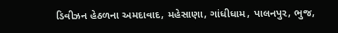ડિવીઝન હેઠળના અમદાવાદ, મહેસાણા, ગાંધીધામ, પાલનપુર, ભુજ,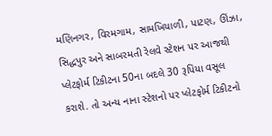મણિનગર, વિરમગામ, સામખિયાળી, પાટણ, ઊંઝા, સિદ્ધપુર અને સાબરમતી રેલવે સ્ટેશન પર આજથી પ્લેટફોર્મ ટિકીટના 50ના બદલે 30 રૂપિયા વસૂલ કરાશે. તો અન્ય નાના સ્ટેશનો પર પ્લેટફોર્મ ટિકીટનો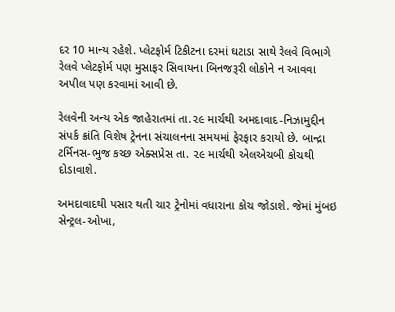દર 10 માન્ય રહેશે. પ્લેટફોર્મ ટિકીટના દરમાં ઘટાડા સાથે રેલવે વિભાગે રેલવે પ્લેટફોર્મ પણ મુસાફર સિવાયના બિનજરૂરી લોકોને ન આવવા અપીલ પણ કરવામાં આવી છે.

રેલવેની અન્ય એક જાહેરાતમાં તા.૨૯ માર્ચથી અમદાવાદ-નિઝામુદ્દીન સંપર્ક ક્રાંતિ વિશેષ ટ્રેનના સંચાલનના સમયમાં ફેરફાર કરાયો છે. બાન્દ્રા ટર્મિનસ-ભુજ કચ્છ એક્સપ્રેસ તા. ૨૯ માર્ચથી એલએચબી કોચથી દોડાવાશે.

અમદાવાદથી પસાર થતી ચાર ટ્રેનોમાં વધારાના કોચ જોડાશે. જેમાં મુંબઇ સેન્ટ્રલ-ઓખા,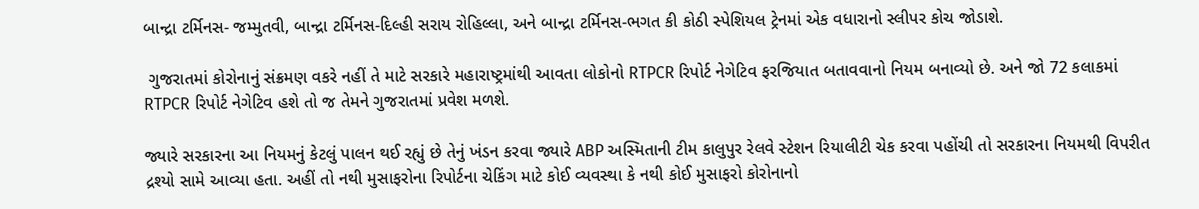બાન્દ્રા ટર્મિનસ- જમ્મુતવી, બાન્દ્રા ટર્મિનસ-દિલ્હી સરાય રોહિલ્લા, અને બાન્દ્રા ટર્મિનસ-ભગત કી કોઠી સ્પેશિયલ ટ્રેનમાં એક વધારાનો સ્લીપર કોચ જોડાશે.

 ગુજરાતમાં કોરોનાનું સંક્રમણ વકરે નહીં તે માટે સરકારે મહારાષ્ટ્રમાંથી આવતા લોકોનો RTPCR રિપોર્ટ નેગેટિવ ફરજિયાત બતાવવાનો નિયમ બનાવ્યો છે. અને જો 72 કલાકમાં RTPCR રિપોર્ટ નેગેટિવ હશે તો જ તેમને ગુજરાતમાં પ્રવેશ મળશે.

જ્યારે સરકારના આ નિયમનું કેટલું પાલન થઈ રહ્યું છે તેનું ખંડન કરવા જ્યારે ABP અસ્મિતાની ટીમ કાલુપુર રેલવે સ્ટેશન રિયાલીટી ચેક કરવા પહોંચી તો સરકારના નિયમથી વિપરીત દ્રશ્યો સામે આવ્યા હતા. અહીં તો નથી મુસાફરોના રિપોર્ટના ચેકિંગ માટે કોઈ વ્યવસ્થા કે નથી કોઈ મુસાફરો કોરોનાનો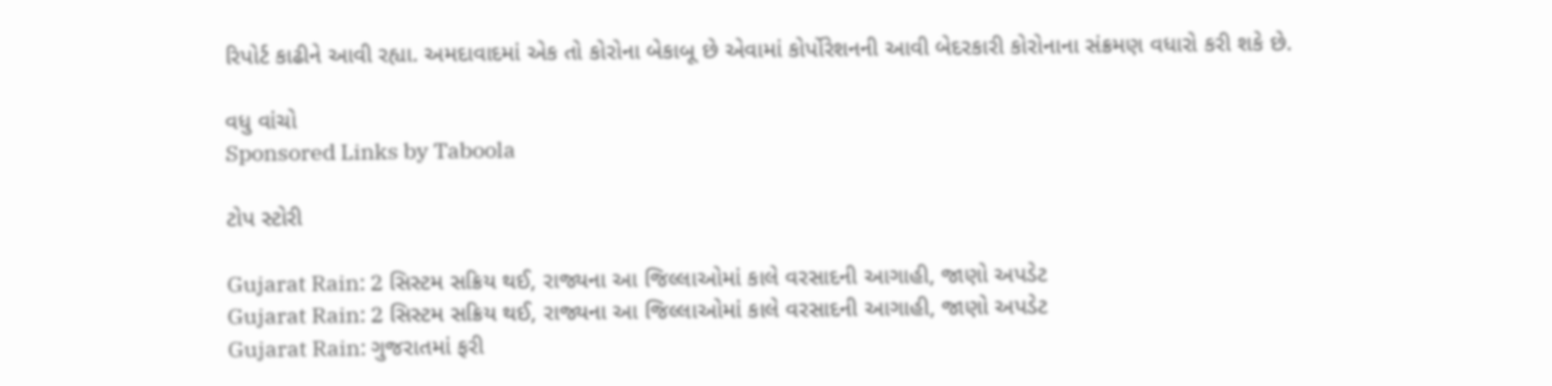રિપોર્ટ કાઢીને આવી રહ્યા. અમદાવાદમાં એક તો કોરોના બેકાબૂ છે એવામાં કોર્પોરેશનની આવી બેદરકારી કોરોનાના સંક્રમણ વધારો કરી શકે છે.

વધુ વાંચો
Sponsored Links by Taboola

ટોપ સ્ટોરી

Gujarat Rain: 2 સિસ્ટમ સક્રિય થઈ, રાજ્યના આ જિલ્લાઓમાં કાલે વરસાદની આગાહી, જાણો અપડેટ
Gujarat Rain: 2 સિસ્ટમ સક્રિય થઈ, રાજ્યના આ જિલ્લાઓમાં કાલે વરસાદની આગાહી, જાણો અપડેટ
Gujarat Rain: ગુજરાતમાં ફરી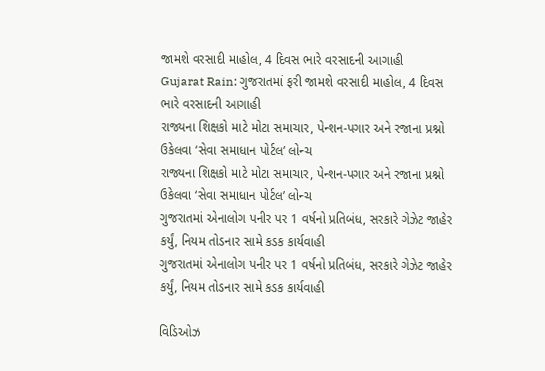જામશે વરસાદી માહોલ, 4 દિવસ ભારે વરસાદની આગાહી
Gujarat Rain: ગુજરાતમાં ફરી જામશે વરસાદી માહોલ, 4 દિવસ ભારે વરસાદની આગાહી
રાજ્યના શિક્ષકો માટે મોટા સમાચાર, પેન્શન-પગાર અને રજાના પ્રશ્નો ઉકેલવા ‘સેવા સમાધાન પોર્ટલ’ લોન્ચ
રાજ્યના શિક્ષકો માટે મોટા સમાચાર, પેન્શન-પગાર અને રજાના પ્રશ્નો ઉકેલવા ‘સેવા સમાધાન પોર્ટલ’ લોન્ચ
ગુજરાતમાં એનાલોગ પનીર પર 1 વર્ષનો પ્રતિબંધ, સરકારે ગેઝેટ જાહેર કર્યું, નિયમ તોડનાર સામે કડક કાર્યવાહી
ગુજરાતમાં એનાલોગ પનીર પર 1 વર્ષનો પ્રતિબંધ, સરકારે ગેઝેટ જાહેર કર્યું, નિયમ તોડનાર સામે કડક કાર્યવાહી

વિડિઓઝ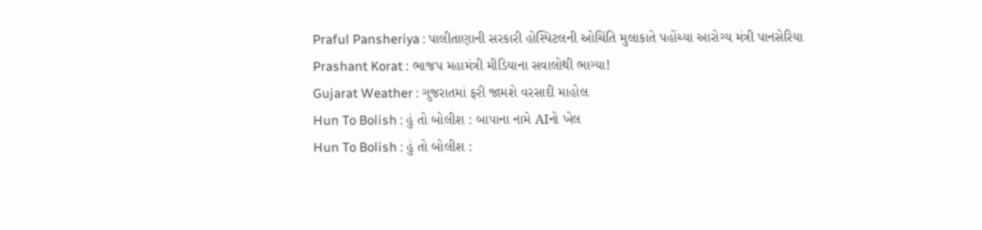Praful Pansheriya : પાલીતાણાની સરકારી હોસ્પિટલની ઓચિંતિ મુલાકાતે પહોંચ્યા આરોગ્ય મંત્રી પાનસેરિયા
Prashant Korat : ભાજપ મહામંત્રી મીડિયાના સવાલોથી ભાગ્યા!
Gujarat Weather : ગુજરાતમાં ફરી જામશે વરસાદી માહોલ
Hun To Bolish : હું તો બોલીશ : બાપાના નામે AIનો ખેલ
Hun To Bolish : હું તો બોલીશ :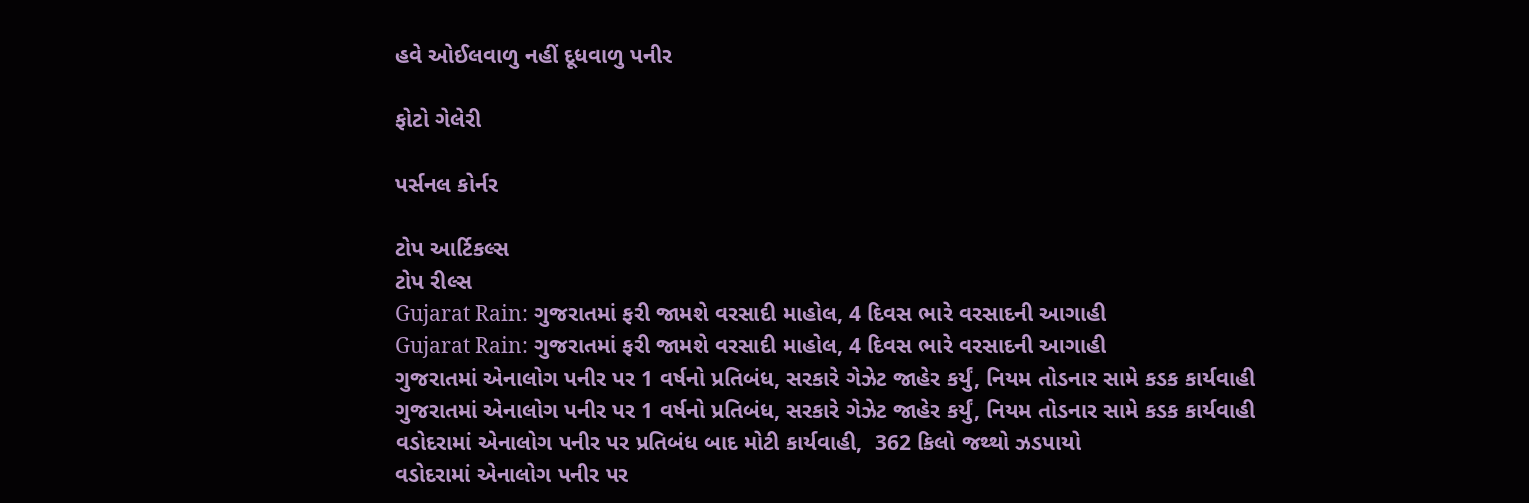હવે ઓઈલવાળુ નહીં દૂધવાળુ પનીર

ફોટો ગેલેરી

પર્સનલ કોર્નર

ટોપ આર્ટિકલ્સ
ટોપ રીલ્સ
Gujarat Rain: ગુજરાતમાં ફરી જામશે વરસાદી માહોલ, 4 દિવસ ભારે વરસાદની આગાહી
Gujarat Rain: ગુજરાતમાં ફરી જામશે વરસાદી માહોલ, 4 દિવસ ભારે વરસાદની આગાહી
ગુજરાતમાં એનાલોગ પનીર પર 1 વર્ષનો પ્રતિબંધ, સરકારે ગેઝેટ જાહેર કર્યું, નિયમ તોડનાર સામે કડક કાર્યવાહી
ગુજરાતમાં એનાલોગ પનીર પર 1 વર્ષનો પ્રતિબંધ, સરકારે ગેઝેટ જાહેર કર્યું, નિયમ તોડનાર સામે કડક કાર્યવાહી
વડોદરામાં એનાલોગ પનીર પર પ્રતિબંધ બાદ મોટી કાર્યવાહી,  362 કિલો જથ્થો ઝડપાયો
વડોદરામાં એનાલોગ પનીર પર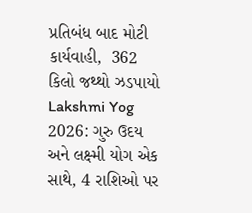પ્રતિબંધ બાદ મોટી કાર્યવાહી,  362 કિલો જથ્થો ઝડપાયો
Lakshmi Yog 2026: ગુરુ ઉદય અને લક્ષ્મી યોગ એક સાથે, 4 રાશિઓ પર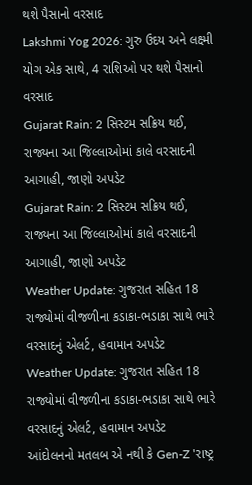થશે પૈસાનો વરસાદ
Lakshmi Yog 2026: ગુરુ ઉદય અને લક્ષ્મી યોગ એક સાથે, 4 રાશિઓ પર થશે પૈસાનો વરસાદ
Gujarat Rain: 2 સિસ્ટમ સક્રિય થઈ, રાજ્યના આ જિલ્લાઓમાં કાલે વરસાદની આગાહી, જાણો અપડેટ
Gujarat Rain: 2 સિસ્ટમ સક્રિય થઈ, રાજ્યના આ જિલ્લાઓમાં કાલે વરસાદની આગાહી, જાણો અપડેટ
Weather Update: ગુજરાત સહિત 18 રાજ્યોમાં વીજળીના કડાકા-ભડાકા સાથે ભારે વરસાદનું એલર્ટ, હવામાન અપડેટ
Weather Update: ગુજરાત સહિત 18 રાજ્યોમાં વીજળીના કડાકા-ભડાકા સાથે ભારે વરસાદનું એલર્ટ, હવામાન અપડેટ
આંદોલનનો મતલબ એ નથી કે Gen-Z 'રાષ્ટ્ર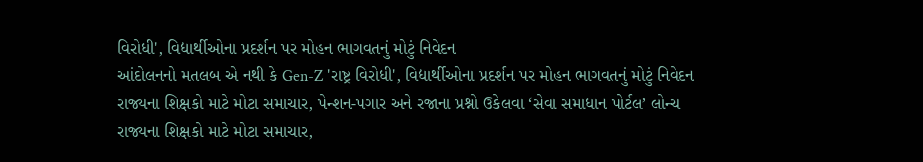વિરોધી', વિદ્યાર્થીઓના પ્રદર્શન પર મોહન ભાગવતનું મોટું નિવેદન
આંદોલનનો મતલબ એ નથી કે Gen-Z 'રાષ્ટ્ર વિરોધી', વિદ્યાર્થીઓના પ્રદર્શન પર મોહન ભાગવતનું મોટું નિવેદન
રાજ્યના શિક્ષકો માટે મોટા સમાચાર, પેન્શન-પગાર અને રજાના પ્રશ્નો ઉકેલવા ‘સેવા સમાધાન પોર્ટલ’ લોન્ચ
રાજ્યના શિક્ષકો માટે મોટા સમાચાર,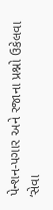પેન્શન-પગાર અને રજાના પ્રશ્નો ઉકેલવા ‘સેવા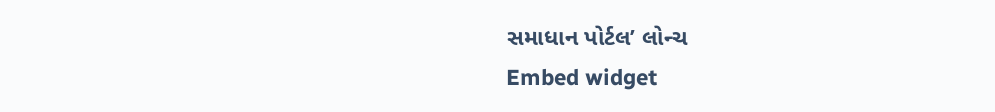સમાધાન પોર્ટલ’ લોન્ચ
Embed widget